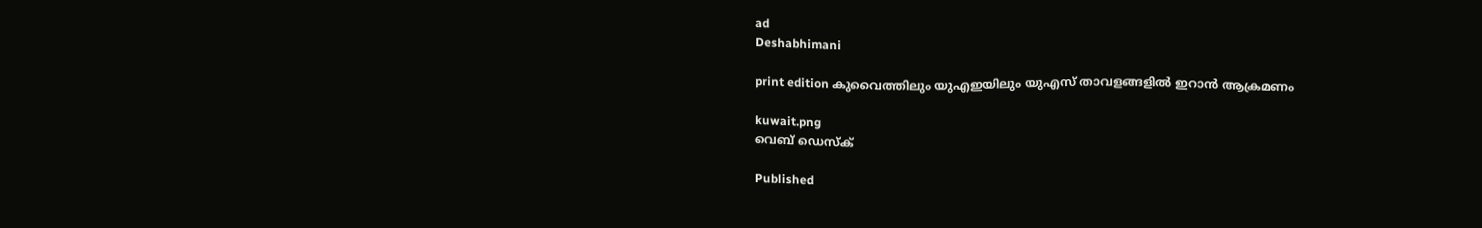ad
Deshabhimani

print edition കുവൈത്തിലും യുഎഇയിലും യുഎസ് താവളങ്ങളില്‍ ഇറാൻ ആക്രമണം

kuwait.png
വെബ് ഡെസ്ക്

Published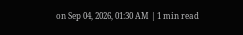on Sep 04, 2026, 01:30 AM | 1 min read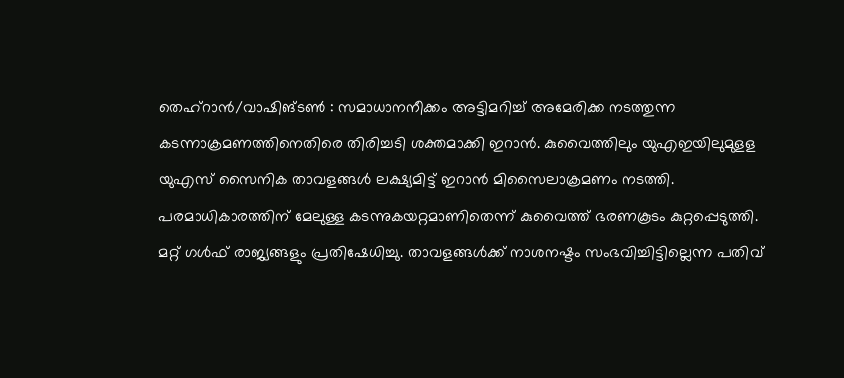തെഹ്‌റാൻ/വാഷിങ്‌ടൺ : സമാധാനനീക്കം അട്ടിമറിച്ച്‌ അമേരിക്ക നടത്തുന്ന കടന്നാക്രമണത്തിനെതിരെ തിരിച്ചടി ശക്തമാക്കി ഇറാൻ. കുവൈത്തിലും യുഎഇയിലുമുളള യുഎസ്‌ സൈനിക താവളങ്ങൾ ലക്ഷ്യമിട്ട്‌ ഇറാൻ മിസൈലാക്രമണം നടത്തി. പരമാധികാരത്തിന് മേലുള്ള കടന്നുകയറ്റമാണിതെന്ന് കുവൈത്ത്‌ ഭരണകൂടം കുറ്റപ്പെടുത്തി. മറ്റ്‌ ഗൾഫ്‌ രാജ്യങ്ങളും പ്രതിഷേധിച്ചു. താവളങ്ങള്‍ക്ക് നാശനഷ്ടം സംഭവിച്ചിട്ടില്ലെന്ന പതിവ്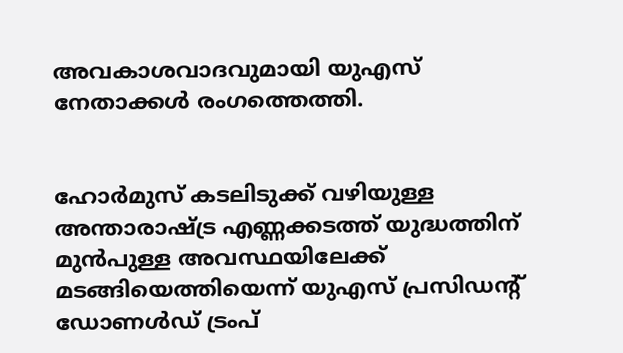അവകാശവാദവുമായി യുഎസ് നേതാക്കൾ രംഗത്തെത്തി.


ഹോർമുസ് കടലിടുക്ക് വഴിയുള്ള അന്താരാഷ്ട്ര എണ്ണക്കടത്ത് യുദ്ധത്തിന് മുൻപുള്ള അവസ്ഥയിലേക്ക് മടങ്ങിയെത്തിയെന്ന്‌ യുഎസ് പ്രസിഡന്റ് ഡോണൾഡ് ട്രംപ്‌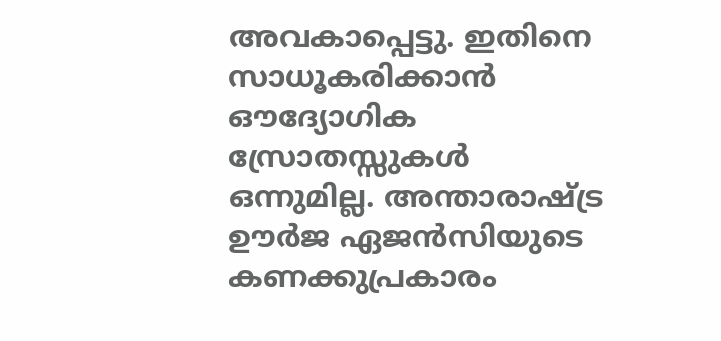അവകാപ്പെട്ടു. ഇതിനെ സാധൂകരിക്കാൻ ഔദ്യോഗിക സ്രോതസ്സുകൾ ഒന്നുമില്ല. അന്താരാഷ്ട്ര ഊർജ ഏജൻസിയുടെ കണക്കുപ്രകാരം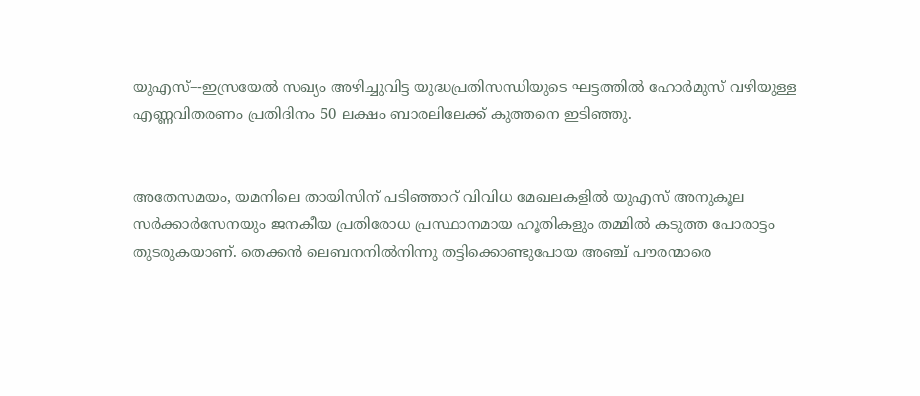യുഎസ്–-ഇസ്രയേൽ സഖ്യം അഴിച്ചുവിട്ട യുദ്ധപ്രതിസന്ധിയുടെ ഘട്ടത്തിൽ ഹോർമുസ് വഴിയുള്ള എണ്ണവിതരണം പ്രതിദിനം 50 ലക്ഷം ബാരലിലേക്ക് കുത്തനെ ഇടിഞ്ഞു.


അതേസമയം, യമനിലെ തായിസിന് പടിഞ്ഞാറ് വിവിധ മേഖലകളിൽ യുഎസ് അനുകൂല സർക്കാർസേനയും ജനകീയ പ്രതിരോധ പ്രസ്ഥാനമായ ഹൂതികളും തമ്മിൽ കടുത്ത പോരാട്ടം തുടരുകയാണ്. തെക്കൻ ലെബനനിൽനിന്നു തട്ടിക്കൊണ്ടുപോയ അഞ്ച് പൗരന്മാരെ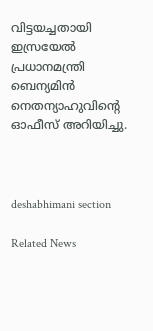വിട്ടയച്ചതായി ഇസ്രയേൽ പ്രധാനമന്ത്രി ബെന്യമിൻ നെതന്യാഹുവിന്റെ ഓഫീസ് അറിയിച്ചു.



deshabhimani section

Related News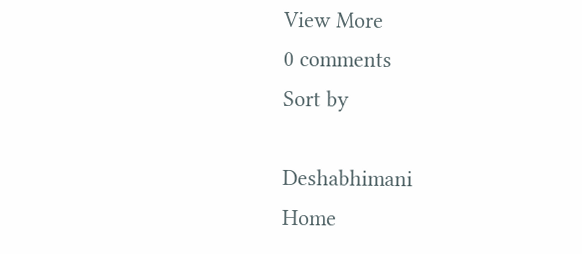View More
0 comments
Sort by

Deshabhimani
Home